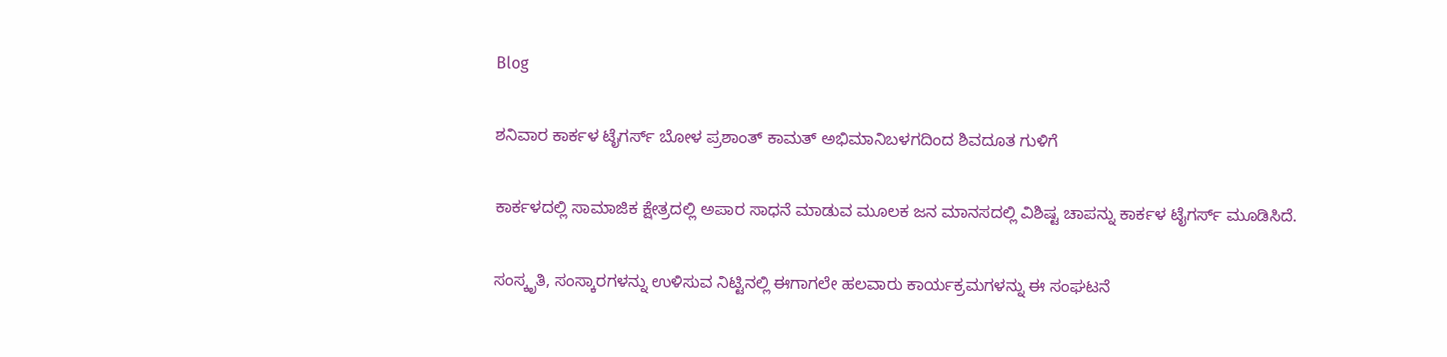Blog

ಶನಿವಾರ ಕಾರ್ಕಳ ಟೈಗರ್ಸ್ ಬೋಳ ಪ್ರಶಾಂತ್ ಕಾಮತ್ ಅಭಿಮಾನಿಬಳಗದಿಂದ ಶಿವದೂತ ಗುಳಿಗೆ

ಕಾರ್ಕಳದಲ್ಲಿ ಸಾಮಾಜಿಕ ಕ್ಷೇತ್ರದಲ್ಲಿ ಅಪಾರ ಸಾಧನೆ ಮಾಡುವ ಮೂಲಕ ಜನ ಮಾನಸದಲ್ಲಿ ವಿಶಿಷ್ಟ ಚಾಪನ್ನು ಕಾರ್ಕಳ ಟೈಗರ್ಸ್ ಮೂಡಿಸಿದೆ.

ಸಂಸ್ಕೃತಿ, ಸಂಸ್ಕಾರಗಳನ್ನು ಉಳಿಸುವ ನಿಟ್ಟಿನಲ್ಲಿ ಈಗಾಗಲೇ ಹಲವಾರು ಕಾರ್ಯಕ್ರಮಗಳನ್ನು ಈ ಸಂಘಟನೆ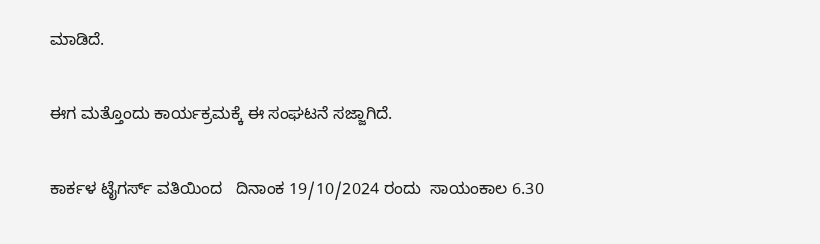ಮಾಡಿದೆ.

ಈಗ ಮತ್ತೊಂದು ಕಾರ್ಯಕ್ರಮಕ್ಕೆ ಈ ಸಂಘಟನೆ ಸಜ್ಜಾಗಿದೆ.

ಕಾರ್ಕಳ ಟೈಗರ್ಸ್ ವತಿಯಿಂದ   ದಿನಾಂಕ 19/10/2024 ರಂದು  ಸಾಯಂಕಾಲ 6.30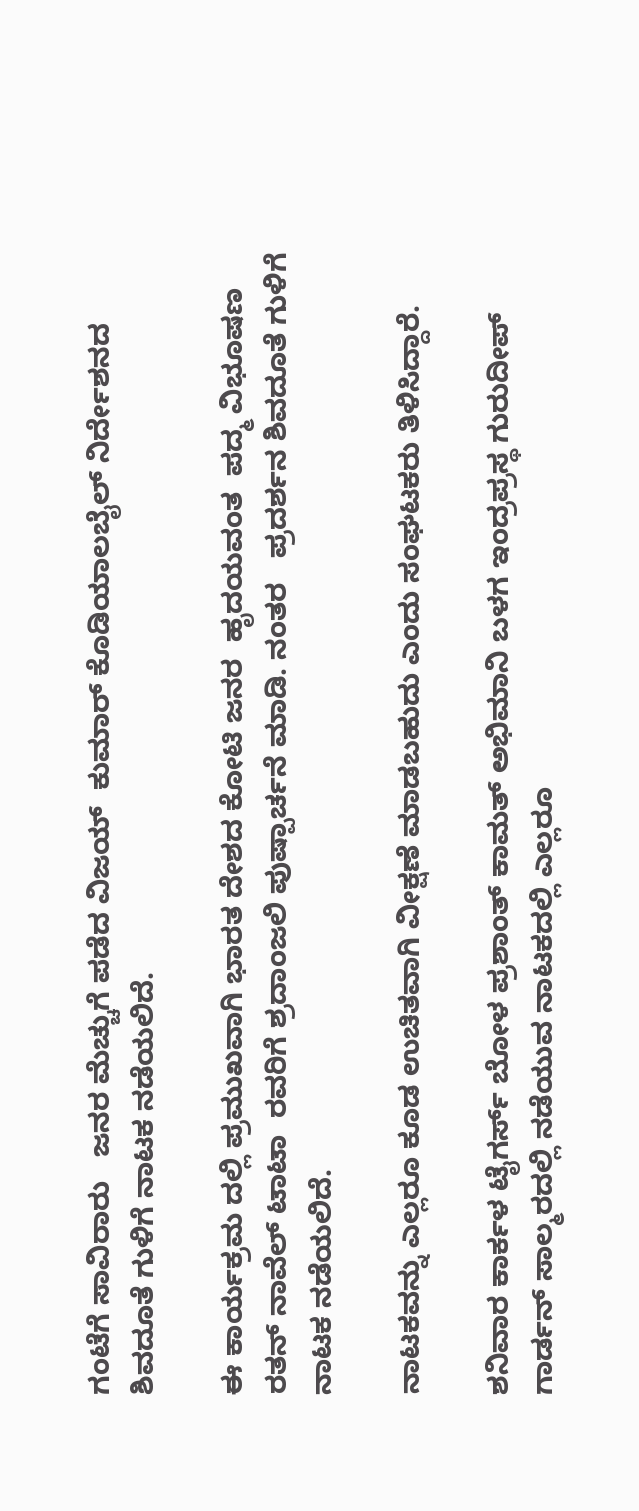ಗಂಟೆಗೆ ಸಾವಿರಾರು   ಜನರ ಮೆಚ್ಚುಗೆ ಪಡೆದ ವಿಜಯ್  ಕುಮಾರ್ ಕೊಡಿಯಾಲಬೈಲ್ ನಿರ್ದೇಶನದ  ಶಿವದೂತೆ ಗುಳಿಗೆ ನಾಟಕ ನಡೆಯಲಿದೆ.

ಈ ಕಾರ್ಯಕ್ರಮ ದಲ್ಲಿ ಪ್ರಮುಖವಾಗಿ ಭಾರತ ದೇಶದ ಕೋಟಿ ಜನರ  ಹೃದಯವಂತ  ಪದ್ಮ ವಿಭೂಷಣ  ರತನ್ ನಾವೆಲ್ ಟಾಟಾ  ರವರಿಗೆ ಶ್ರದಾಂಜಲಿ ಪುಷ್ಪಾರ್ಚನೆ ಮಾಡಿ. ನಂತರ   ಪ್ರದರ್ಶನ ಶಿವದೂತೆ ಗುಳಿಗೆ ನಾಟಕ ನಡೆಯಲಿದೆ.

ನಾಟಕವನ್ನು ಎಲ್ಲರೂ ಕೂಡ ಉಚಿತವಾಗಿ ವೀಕ್ಷಣೆ ಮಾಡಬಹುದು ಎಂದು ಸಂಘಟಕರು ತಿಳಿಸಿದ್ದಾರೆ.

ಶನಿವಾರ ಕಾರ್ಕಳ ಟೈಗರ್ಸ್ ಬೋಳ ಪ್ರಶಾಂತ್ ಕಾಮತ್ ಅಭಿಮಾನಿ ಬಳಗ ಇಂದ್ರಪ್ರಸ್ಥ ಗುರುದೀಪ್ ಗಾರ್ಡನ್ ಸಾಲ್ಮರದಲ್ಲಿ ನಡೆಯುವ ನಾಟಕದಲ್ಲಿ ಎಲ್ಲರೂ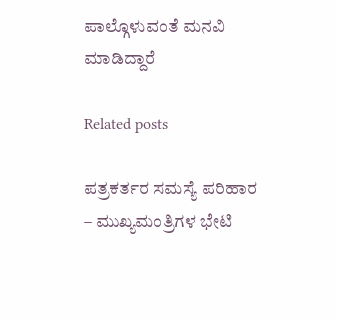ಪಾಲ್ಗೊಳುವಂತೆ ಮನವಿ ಮಾಡಿದ್ದಾರೆ

Related posts

ಪತ್ರಕರ್ತರ ಸಮಸ್ಯೆ ಪರಿಹಾರ – ಮುಖ್ಯಮಂತ್ರಿಗಳ ಭೇಟಿ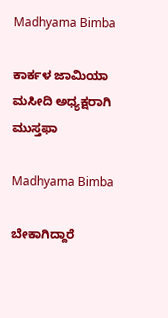Madhyama Bimba

ಕಾರ್ಕಳ ಜಾಮಿಯಾ ಮಸೀದಿ ಅಧ್ಯಕ್ಷರಾಗಿ ಮುಸ್ತಫಾ

Madhyama Bimba

ಬೇಕಾಗಿದ್ದಾರೆ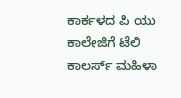ಕಾರ್ಕಳದ ಪಿ ಯು ಕಾಲೇಜಿಗೆ ಟೆಲಿ ಕಾಲರ್ಸ್ ಮಹಿಳಾ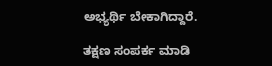ಅಭ್ಯರ್ಥಿ ಬೇಕಾಗಿದ್ದಾರೆ.

ತಕ್ಷಣ ಸಂಪರ್ಕ ಮಾಡಿ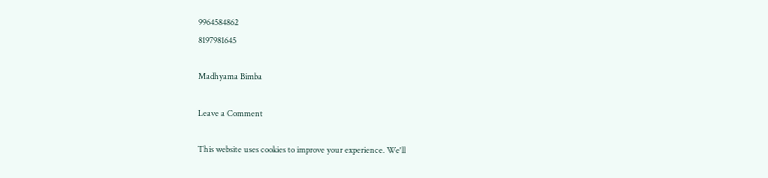9964584862
8197981645

Madhyama Bimba

Leave a Comment

This website uses cookies to improve your experience. We'll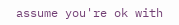assume you're ok with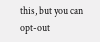this, but you can opt-out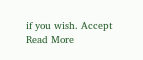if you wish. Accept Read More